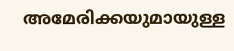അമേരിക്കയുമായുള്ള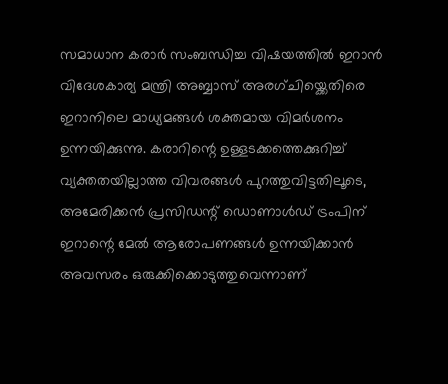സമാധാന കരാർ സംബന്ധിച്ച വിഷയത്തിൽ ഇറാൻ വിദേശകാര്യ മന്ത്രി അബ്ബാസ് അരഗ്ചിയ്ക്കെതിരെ ഇറാനിലെ മാധ്യമങ്ങൾ ശക്തമായ വിമർശനം ഉന്നയിക്കുന്നു. കരാറിന്റെ ഉള്ളടക്കത്തെക്കുറിച്ച് വ്യക്തതയില്ലാത്ത വിവരങ്ങൾ പുറത്തുവിട്ടതിലൂടെ, അമേരിക്കൻ പ്രസിഡന്റ് ഡൊണാൾഡ് ട്രംപിന് ഇറാന്റെ മേൽ ആരോപണങ്ങൾ ഉന്നയിക്കാൻ അവസരം ഒരുക്കിക്കൊടുത്തുവെന്നാണ്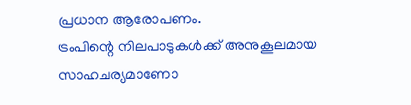പ്രധാന ആരോപണം.
ട്രംപിന്റെ നിലപാടുകൾക്ക് അനുകൂലമായ സാഹചര്യമാണോ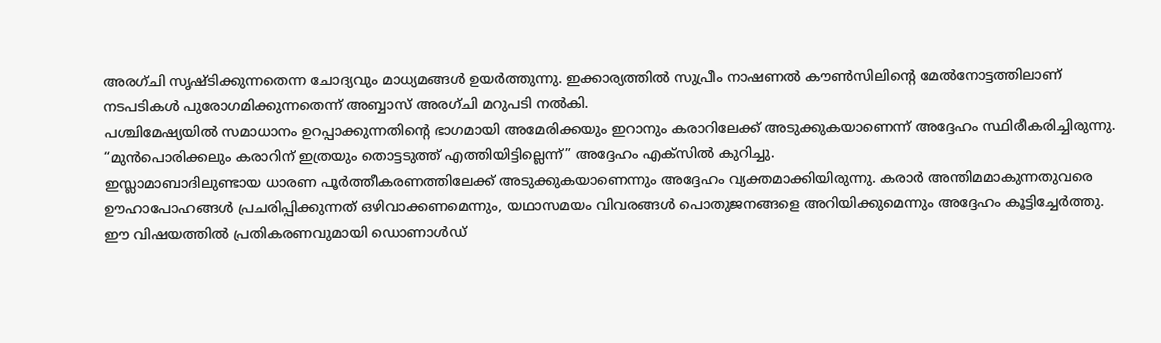അരഗ്ചി സൃഷ്ടിക്കുന്നതെന്ന ചോദ്യവും മാധ്യമങ്ങൾ ഉയർത്തുന്നു. ഇക്കാര്യത്തിൽ സുപ്രീം നാഷണൽ കൗൺസിലിന്റെ മേൽനോട്ടത്തിലാണ് നടപടികൾ പുരോഗമിക്കുന്നതെന്ന് അബ്ബാസ് അരഗ്ചി മറുപടി നൽകി.
പശ്ചിമേഷ്യയിൽ സമാധാനം ഉറപ്പാക്കുന്നതിന്റെ ഭാഗമായി അമേരിക്കയും ഇറാനും കരാറിലേക്ക് അടുക്കുകയാണെന്ന് അദ്ദേഹം സ്ഥിരീകരിച്ചിരുന്നു. “മുൻപൊരിക്കലും കരാറിന് ഇത്രയും തൊട്ടടുത്ത് എത്തിയിട്ടില്ലെന്ന്” അദ്ദേഹം എക്സിൽ കുറിച്ചു.
ഇസ്ലാമാബാദിലുണ്ടായ ധാരണ പൂർത്തീകരണത്തിലേക്ക് അടുക്കുകയാണെന്നും അദ്ദേഹം വ്യക്തമാക്കിയിരുന്നു. കരാർ അന്തിമമാകുന്നതുവരെ ഊഹാപോഹങ്ങൾ പ്രചരിപ്പിക്കുന്നത് ഒഴിവാക്കണമെന്നും, യഥാസമയം വിവരങ്ങൾ പൊതുജനങ്ങളെ അറിയിക്കുമെന്നും അദ്ദേഹം കൂട്ടിച്ചേർത്തു.
ഈ വിഷയത്തിൽ പ്രതികരണവുമായി ഡൊണാൾഡ്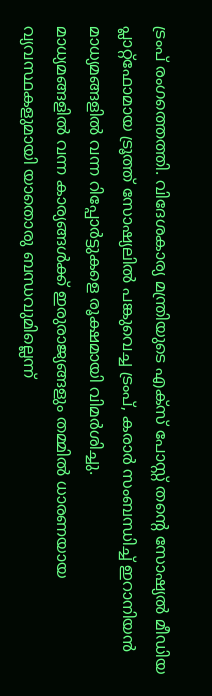ട്രംപ് രംഗത്തെത്തി. വിദേശകാര്യ മന്ത്രിയുടെ എക്സ് പോസ്റ്റ് തന്റെ സോഷ്യൽ മീഡിയ പ്ലാറ്റ്ഫോമായ ട്രൂത്ത് സോഷ്യലിൽ പങ്കുവെച്ച ട്രംപ്, കരാർ സംബന്ധിച്ച് ഇറാനിയൻ മാധ്യമങ്ങളിൽ വന്ന റിപ്പോർട്ടുകളെ രൂക്ഷമായി വിമർശിച്ചു.
മാധ്യമങ്ങളിൽ വന്ന കാര്യങ്ങൾക്ക് ഇരുരാജ്യങ്ങളും തമ്മിൽ ധാരണയായ വ്യവസ്ഥകളുമായി യാതൊരു ബന്ധവുമില്ലെന്ന്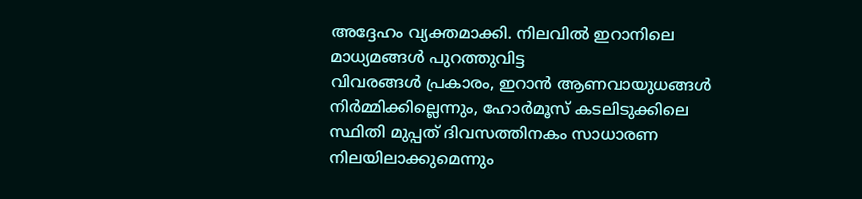അദ്ദേഹം വ്യക്തമാക്കി. നിലവിൽ ഇറാനിലെ മാധ്യമങ്ങൾ പുറത്തുവിട്ട
വിവരങ്ങൾ പ്രകാരം, ഇറാൻ ആണവായുധങ്ങൾ നിർമ്മിക്കില്ലെന്നും, ഹോർമൂസ് കടലിടുക്കിലെ സ്ഥിതി മുപ്പത് ദിവസത്തിനകം സാധാരണ നിലയിലാക്കുമെന്നും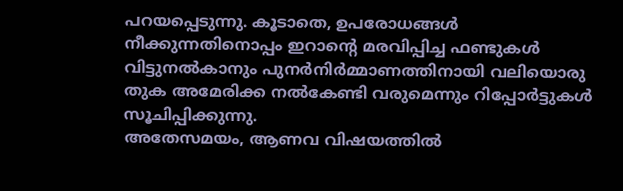പറയപ്പെടുന്നു. കൂടാതെ, ഉപരോധങ്ങൾ നീക്കുന്നതിനൊപ്പം ഇറാന്റെ മരവിപ്പിച്ച ഫണ്ടുകൾ വിട്ടുനൽകാനും പുനർനിർമ്മാണത്തിനായി വലിയൊരു തുക അമേരിക്ക നൽകേണ്ടി വരുമെന്നും റിപ്പോർട്ടുകൾ സൂചിപ്പിക്കുന്നു.
അതേസമയം, ആണവ വിഷയത്തിൽ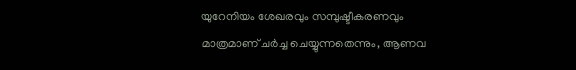യുറേനിയം ശേഖരവും സമ്പുഷ്ടീകരണവും മാത്രമാണ് ചർച്ച ചെയ്യുന്നതെന്നും, ആണവ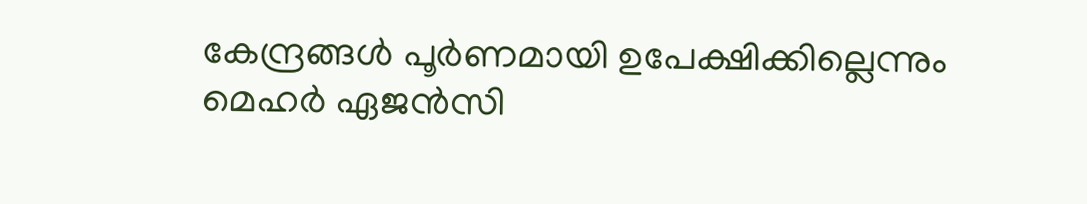കേന്ദ്രങ്ങൾ പൂർണമായി ഉപേക്ഷിക്കില്ലെന്നും മെഹർ ഏജൻസി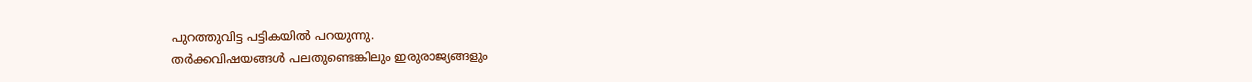പുറത്തുവിട്ട പട്ടികയിൽ പറയുന്നു.
തർക്കവിഷയങ്ങൾ പലതുണ്ടെങ്കിലും ഇരുരാജ്യങ്ങളും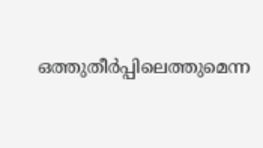ഒത്തുതീർപ്പിലെത്തുമെന്ന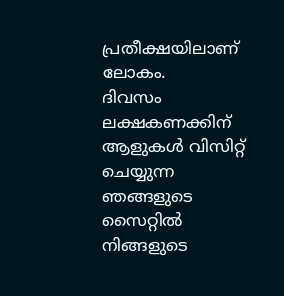പ്രതീക്ഷയിലാണ് ലോകം.
ദിവസം ലക്ഷകണക്കിന് ആളുകൾ വിസിറ്റ് ചെയ്യുന്ന ഞങ്ങളുടെ സൈറ്റിൽ നിങ്ങളുടെ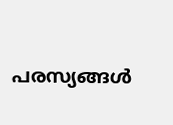പരസ്യങ്ങൾ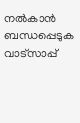നൽകാൻ ബന്ധപ്പെടുക വാട്സാപ്പ്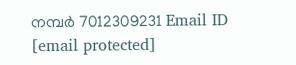നമ്പർ 7012309231 Email ID [email protected]